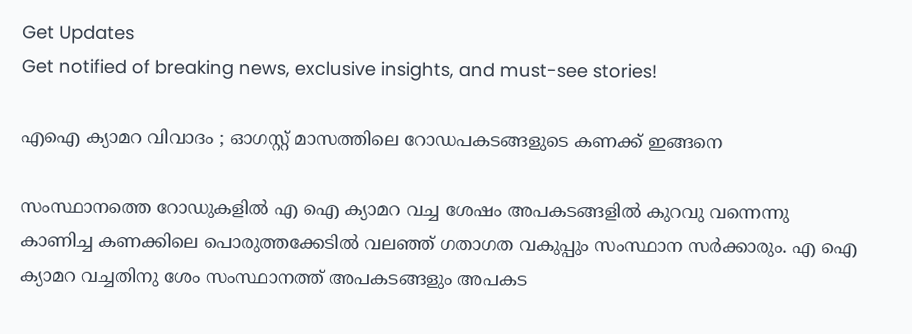Get Updates
Get notified of breaking news, exclusive insights, and must-see stories!

എഐ ക്യാമറ വിവാദം ; ഓഗസ്റ്റ് മാസത്തിലെ റോഡപകടങ്ങളുടെ കണക്ക് ഇങ്ങനെ

സംസ്ഥാനത്തെ റോഡുകളിൽ എ ഐ ക്യാമറ വച്ച ശേഷം അപകടങ്ങളിൽ കുറവു വന്നെന്നു കാണിച്ച കണക്കിലെ പൊരുത്തക്കേടിൽ വലഞ്ഞ് ഗതാഗത വകുപ്പും സംസ്ഥാന സർക്കാരും. എ ഐ ക്യാമറ വച്ചതിനു ശേം സംസ്ഥാനത്ത് അപകടങ്ങളും അപകട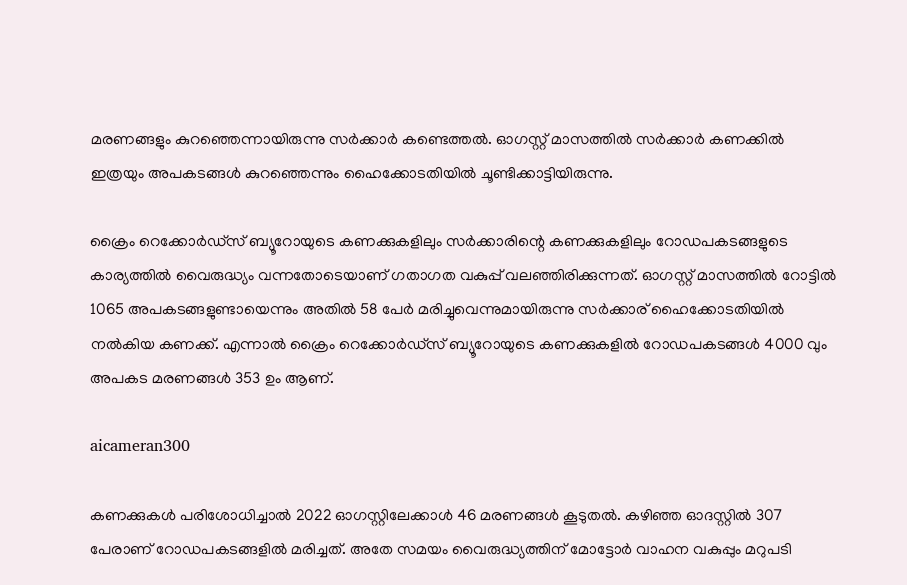മരണങ്ങളും കുറഞ്ഞെന്നായിരുന്നു സർക്കാർ കണ്ടെത്തൽ. ഓഗസ്റ്റ് മാസത്തിൽ സർക്കാർ കണക്കിൽ ഇത്രയും അപകടങ്ങൾ കുറഞ്ഞെന്നും ഹൈക്കോടതിയിൽ ചൂണ്ടിക്കാട്ടിയിരുന്നു.

ക്രൈം റെക്കോർഡ്സ് ബ്യൂറോയുടെ കണക്കുകളിലും സർക്കാരിന്റെ കണക്കുകളിലും റോഡപകടങ്ങളുടെ കാര്യത്തിൽ വൈരുദ്ധ്യം വന്നതോടെയാണ് ഗതാഗത വകുപ്പ് വലഞ്ഞിരിക്കുന്നത്. ഓഗസ്റ്റ് മാസത്തിൽ റോട്ടിൽ 1065 അപകടങ്ങളുണ്ടായെന്നും അതിൽ 58 പേർ മരിച്ചുവെന്നുമായിരുന്നു സർക്കാര്‌‍ ഹൈക്കോടതിയിൽ നൽകിയ കണക്ക്. എന്നാൽ ക്രൈം റെക്കോർഡ്സ് ബ്യൂറോയുടെ കണക്കുകളിൽ റോഡപകടങ്ങൾ 4000 വും അപകട മരണങ്ങൾ 353 ഉം ആണ്.

aicameran300

കണക്കുകൾ പരിശോധിച്ചാൽ 2022 ഓഗസ്റ്റിലേക്കാൾ 46 മരണങ്ങൾ കൂടുതൽ. കഴിഞ്ഞ ഓദസ്റ്റിൽ 307 പേരാണ് റോഡപകടങ്ങളിൽ മരിച്ചത്. അതേ സമയം വൈരുദ്ധ്യത്തിന് മോട്ടോർ വാഹന വകുപ്പും മറുപടി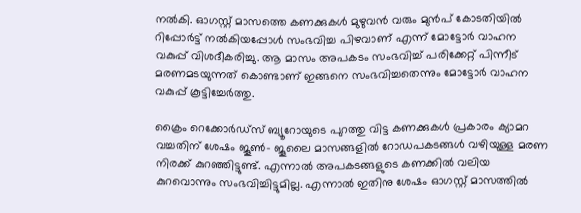നൽകി. ഓഗസ്റ്റ് മാസത്തെ കണക്കുകൾ മുഴുവൻ‍ വരും മുൻപ് കോടതിയിൽ റിപ്പോർട്ട് നൽകിയപ്പോൾ സംഭവിച്ച പിഴവാണ് എന്ന് മോട്ടോർ വാഹന വകുപ്പ് വിശദീകരിച്ചു. ആ മാസം അപകടം സംഭവിച്ച് പരിക്കേറ്റ് പിന്നീട് മരണമടയുന്നത് കൊണ്ടാണ് ഇങ്ങനെ സംഭവിച്ചതെന്നും മോട്ടോർ വാഹന വകുപ്പ് കൂട്ടിച്ചേർത്തു.

ക്രൈം റെക്കോർഡ്സ് ബ്യൂറോയുടെ പുറത്തു വിട്ട കണക്കുകൾ പ്രകാരം ക്യാമറ വച്ചതിന് ശേഷം ജൂൺ- ജൂലൈ മാസങ്ങളിൽ റോഡപകടങ്ങൾ വഴിയുള്ള മരണ നിരക്ക് കുറഞ്ഞിട്ടുണ്ട്. എന്നാൽ അപകടങ്ങളുടെ കണക്കിൽ വലിയ കുറവൊന്നും സംഭവിച്ചിട്ടുമില്ല. എന്നാൽ ഇതിനു ശേഷം ഓഗസ്റ്റ് മാസത്തിൽ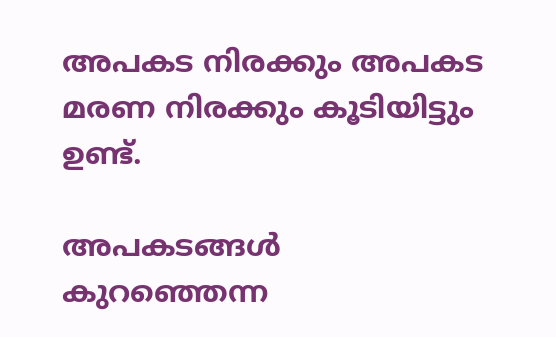അപകട നിരക്കും അപകട മരണ നിരക്കും കൂടിയിട്ടും ഉണ്ട്.

അപകടങ്ങള്‍ കുറഞ്ഞെന്ന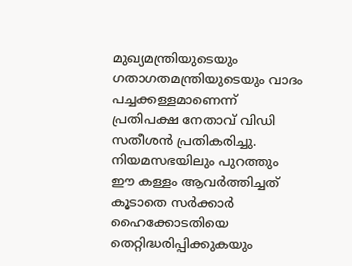മുഖ്യമന്ത്രിയുടെയും ഗതാഗതമന്ത്രിയുടെയും വാദം പച്ചക്കള്ളമാണെന്ന് പ്രതിപക്ഷ നേതാവ് വിഡി സതീശൻ പ്രതികരിച്ചു. നിയമസഭയിലും പുറത്തും ഈ കള്ളം ആവര്‍ത്തിച്ചത് കൂടാതെ സര്‍ക്കാര്‍ ഹൈക്കോടതിയെ തെറ്റിദ്ധരിപ്പിക്കുകയും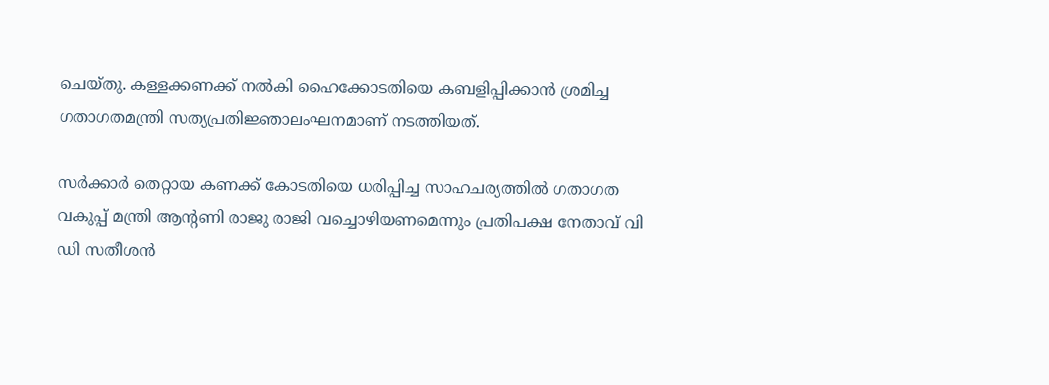ചെയ്തു. കള്ളക്കണക്ക് നല്‍കി ഹൈക്കോടതിയെ കബളിപ്പിക്കാന്‍ ശ്രമിച്ച ഗതാഗതമന്ത്രി സത്യപ്രതിജ്ഞാലംഘനമാണ് നടത്തിയത്.

സർക്കാർ തെറ്റായ കണക്ക് കോടതിയെ ധരിപ്പിച്ച സാഹചര്യത്തിൽ ഗതാഗത വകുപ്പ് മന്ത്രി ആന്റണി രാജു രാജി വച്ചൊഴിയണമെന്നും പ്രതിപക്ഷ നേതാവ് വി ഡി സതീശൻ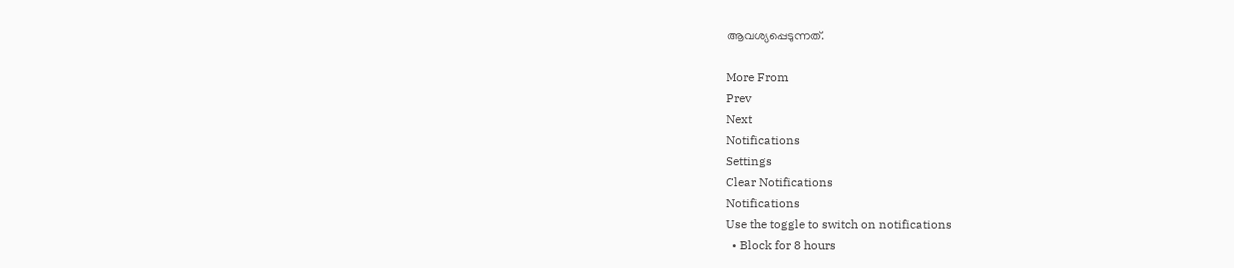ആവശ്യപ്പെടുന്നത്.

More From
Prev
Next
Notifications
Settings
Clear Notifications
Notifications
Use the toggle to switch on notifications
  • Block for 8 hours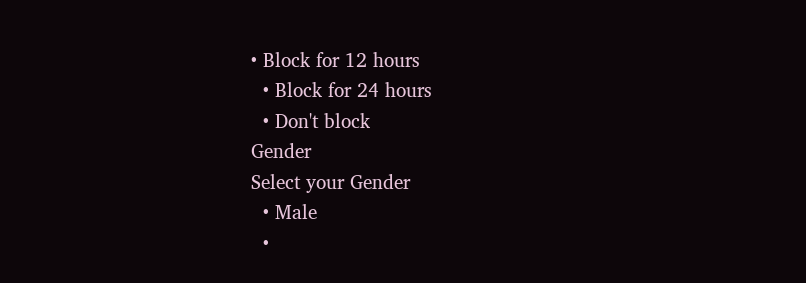• Block for 12 hours
  • Block for 24 hours
  • Don't block
Gender
Select your Gender
  • Male
  •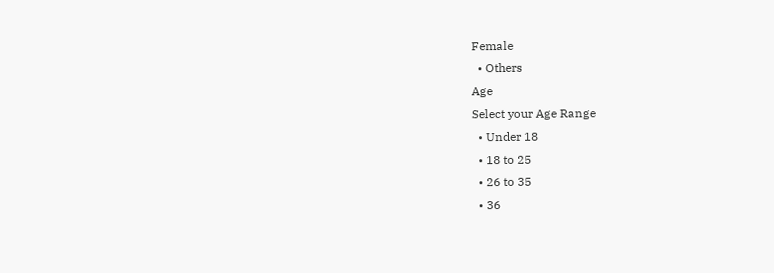Female
  • Others
Age
Select your Age Range
  • Under 18
  • 18 to 25
  • 26 to 35
  • 36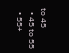to 45
  • 45 to 55
  • 55+